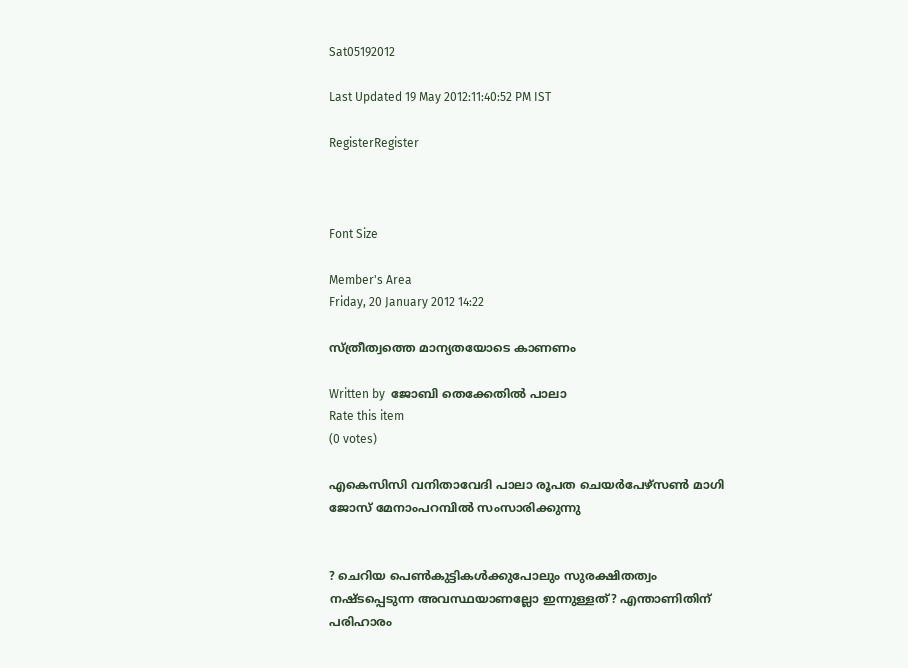Sat05192012

Last Updated 19 May 2012:11:40:52 PM IST

RegisterRegister



Font Size

Member's Area
Friday, 20 January 2012 14:22

സ്ത്രീത്വത്തെ മാന്യതയോടെ കാണണം

Written by  ജോബി തെക്കേതില്‍ പാലാ
Rate this item
(0 votes)

എകെസിസി വനിതാവേദി പാലാ രൂപത ചെയര്‍പേഴ്‌സണ്‍ മാഗി ജോസ് മേനാംപറമ്പില്‍ സംസാരിക്കുന്നു


? ചെറിയ പെണ്‍കുട്ടികള്‍ക്കുപോലും സുരക്ഷിതത്വം നഷ്ടപ്പെടുന്ന അവസ്ഥയാണല്ലോ ഇന്നുള്ളത്? എന്താണിതിന് പരിഹാരം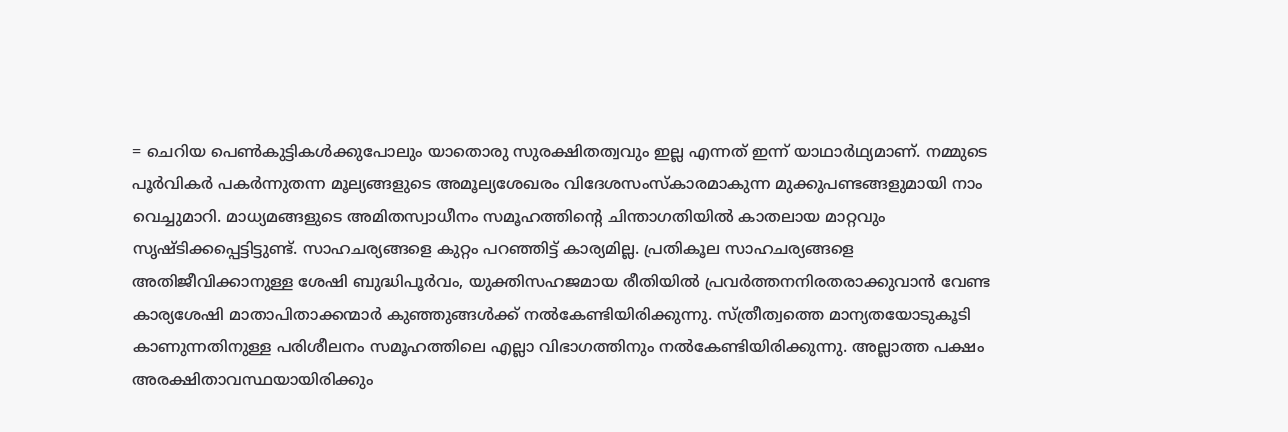= ചെറിയ പെണ്‍കുട്ടികള്‍ക്കുപോലും യാതൊരു സുരക്ഷിതത്വവും ഇല്ല എന്നത് ഇന്ന് യാഥാര്‍ഥ്യമാണ്. നമ്മുടെ പൂര്‍വികര്‍ പകര്‍ന്നുതന്ന മൂല്യങ്ങളുടെ അമൂല്യശേഖരം വിദേശസംസ്‌കാരമാകുന്ന മുക്കുപണ്ടങ്ങളുമായി നാം വെച്ചുമാറി. മാധ്യമങ്ങളുടെ അമിതസ്വാധീനം സമൂഹത്തിന്റെ ചിന്താഗതിയില്‍ കാതലായ മാറ്റവും സൃഷ്ടിക്കപ്പെട്ടിട്ടുണ്ട്. സാഹചര്യങ്ങളെ കുറ്റം പറഞ്ഞിട്ട് കാര്യമില്ല. പ്രതികൂല സാഹചര്യങ്ങളെ അതിജീവിക്കാനുള്ള ശേഷി ബുദ്ധിപൂര്‍വം, യുക്തിസഹജമായ രീതിയില്‍ പ്രവര്‍ത്തനനിരതരാക്കുവാന്‍ വേണ്ട കാര്യശേഷി മാതാപിതാക്കന്മാര്‍ കുഞ്ഞുങ്ങള്‍ക്ക് നല്‍കേണ്ടിയിരിക്കുന്നു. സ്ത്രീത്വത്തെ മാന്യതയോടുകൂടി കാണുന്നതിനുള്ള പരിശീലനം സമൂഹത്തിലെ എല്ലാ വിഭാഗത്തിനും നല്‍കേണ്ടിയിരിക്കുന്നു. അല്ലാത്ത പക്ഷം അരക്ഷിതാവസ്ഥയായിരിക്കും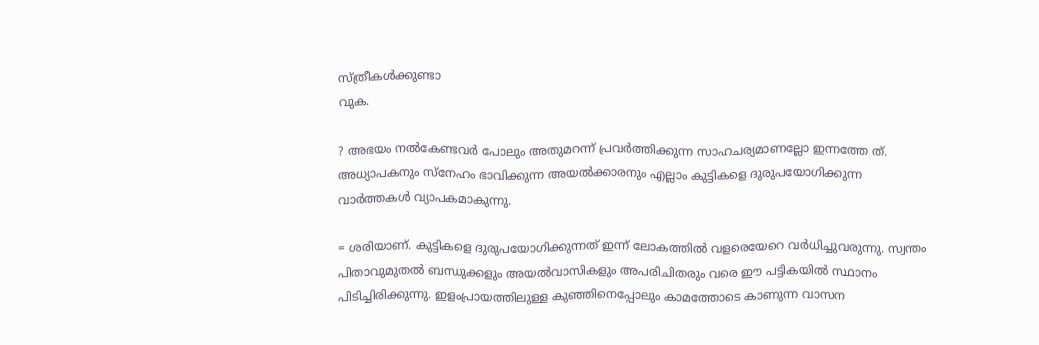സ്ത്രീകള്‍ക്കുണ്ടാ
വുക.

? അഭയം നല്‍കേണ്ടവര്‍ പോലും അതുമറന്ന് പ്രവര്‍ത്തിക്കുന്ന സാഹചര്യമാണല്ലോ ഇന്നത്തേ ത്. അധ്യാപകനും സ്‌നേഹം ഭാവിക്കുന്ന അയല്‍ക്കാരനും എല്ലാം കുട്ടികളെ ദുരുപയോഗിക്കുന്ന വാര്‍ത്തകള്‍ വ്യാപകമാകുന്നു.

= ശരിയാണ്. കുട്ടികളെ ദുരുപയോഗിക്കുന്നത് ഇന്ന് ലോകത്തില്‍ വളരെയേറെ വര്‍ധിച്ചുവരുന്നു. സ്വന്തം പിതാവുമുതല്‍ ബന്ധുക്കളും അയല്‍വാസികളും അപരിചിതരും വരെ ഈ പട്ടികയില്‍ സ്ഥാനം പിടിച്ചിരിക്കുന്നു. ഇളംപ്രായത്തിലുള്ള കുഞ്ഞിനെപ്പോലും കാമത്തോടെ കാണുന്ന വാസന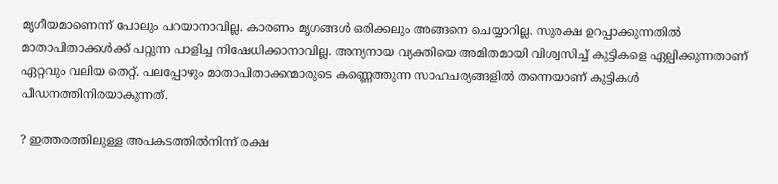മൃഗീയമാണെന്ന് പോലും പറയാനാവില്ല. കാരണം മൃഗങ്ങള്‍ ഒരിക്കലും അങ്ങനെ ചെയ്യാറില്ല. സുരക്ഷ ഉറപ്പാക്കുന്നതില്‍ മാതാപിതാക്കള്‍ക്ക് പറ്റുന്ന പാളിച്ച നിഷേധിക്കാനാവില്ല. അന്യനായ വ്യക്തിയെ അമിതമായി വിശ്വസിച്ച് കുട്ടികളെ ഏല്പിക്കുന്നതാണ് ഏറ്റവും വലിയ തെറ്റ്. പലപ്പോഴും മാതാപിതാക്കന്മാരുടെ കണ്ണെത്തുന്ന സാഹചര്യങ്ങളില്‍ തന്നെയാണ് കുട്ടികള്‍ പീഡനത്തിനിരയാകുന്നത്.

? ഇത്തരത്തിലുള്ള അപകടത്തില്‍നിന്ന് രക്ഷ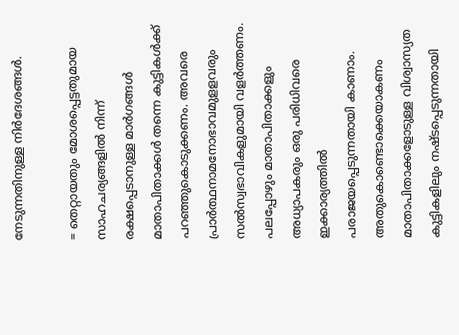നേടുന്നതിനുള്ള നിര്‍ദേശങ്ങള്‍.

= തെറ്റായതും മോശപ്പെട്ടതുമായ സാഹചര്യങ്ങളില്‍ നിന്ന് രക്ഷപ്പെടാനുള്ള മാര്‍ഗങ്ങള്‍ മാതാപിതാക്കള്‍ തന്നെ കുട്ടികള്‍ക്ക് പറഞ്ഞുകൊടുക്കണം. അവരെ പ്രാര്‍ത്ഥനാമനോഭാവമുളളവരും സല്‍സ്വഭാവികളുമായി വളര്‍ത്തണം. പലപ്പോഴും മാതാപിതാക്കളും അധ്യാപകരും ഒരു പരിധിവരെ ഇക്കാര്യത്തില്‍ പരാജയപ്പെടുന്നതായി കാണാം. അതുകൊണ്ടൊക്കെയാകണം മാതാപിതാക്കളോടുള്ള വിശ്വാസ്യത കുട്ടികളിലും നഷ്ടപ്പെടുന്നതായി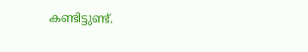കണ്ടിട്ടുണ്ട്.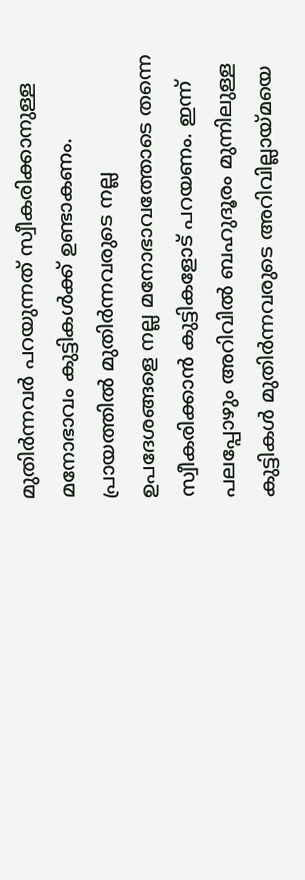മുതിര്‍ന്നവര്‍ പറയുന്നത് സ്വീകരിക്കാനുള്ള മനോഭാവം കുട്ടികള്‍ക്ക് ഉണ്ടാകണം. പ്രായത്തില്‍ മുതിര്‍ന്നവരുടെ നല്ല ഉപദേശങ്ങളെ നല്ല മനോഭാവത്തോടെ തന്നെ സ്വീകരിക്കാന്‍ കുട്ടികളോട് പറയണം. ഇന്ന് പലപ്പോഴും അറിവില്‍ ബഹുദൂരം മുന്നിലുള്ള കുട്ടികള്‍ മുതിര്‍ന്നവരുടെ അറിവില്ലായ്മയെ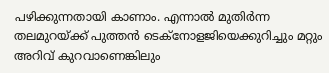പഴിക്കുന്നതായി കാണാം. എന്നാല്‍ മുതിര്‍ന്ന തലമുറയ്ക്ക് പുത്തന്‍ ടെക്‌നോളജിയെക്കുറിച്ചും മറ്റും അറിവ് കുറവാണെങ്കിലും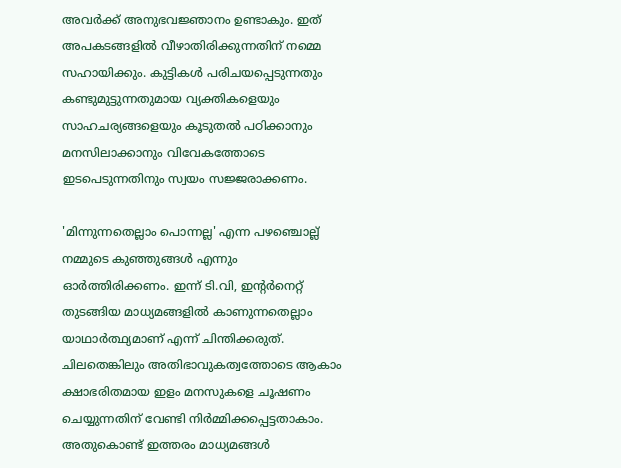അവര്‍ക്ക് അനുഭവജ്ഞാനം ഉണ്ടാകും. ഇത് അപകടങ്ങളില്‍ വീഴാതിരിക്കുന്നതിന് നമ്മെ സഹായിക്കും. കുട്ടികള്‍ പരിചയപ്പെടുന്നതും കണ്ടുമുട്ടുന്നതുമായ വ്യക്തികളെയും സാഹചര്യങ്ങളെയും കൂടുതല്‍ പഠിക്കാനും മനസിലാക്കാനും വിവേകത്തോടെ ഇടപെടുന്നതിനും സ്വയം സജ്ജരാക്കണം.

'മിന്നുന്നതെല്ലാം പൊന്നല്ല' എന്ന പഴഞ്ചൊല്ല് നമ്മുടെ കുഞ്ഞുങ്ങള്‍ എന്നും ഓര്‍ത്തിരിക്കണം. ഇന്ന് ടി.വി, ഇന്റര്‍നെറ്റ് തുടങ്ങിയ മാധ്യമങ്ങളില്‍ കാണുന്നതെല്ലാം യാഥാര്‍ത്ഥ്യമാണ് എന്ന് ചിന്തിക്കരുത്. ചിലതെങ്കിലും അതിഭാവുകത്വത്തോടെ ആകാം ക്ഷാഭരിതമായ ഇളം മനസുകളെ ചൂഷണം ചെയ്യുന്നതിന് വേണ്ടി നിര്‍മ്മിക്കപ്പെട്ടതാകാം. അതുകൊണ്ട് ഇത്തരം മാധ്യമങ്ങള്‍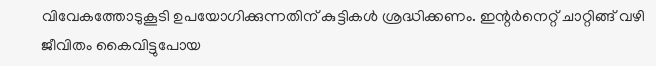വിവേകത്തോടുകൂടി ഉപയോഗിക്കുന്നതിന് കുട്ടികള്‍ ശ്രദ്ധിക്കണം. ഇന്റര്‍നെറ്റ് ചാറ്റിങ്ങ് വഴി ജീവിതം കൈവിട്ടുപോയ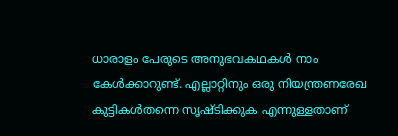ധാരാളം പേരുടെ അനുഭവകഥകള്‍ നാം കേള്‍ക്കാറുണ്ട്. എല്ലാറ്റിനും ഒരു നിയന്ത്രണരേഖ കുട്ടികള്‍തന്നെ സൃഷ്ടിക്കുക എന്നുള്ളതാണ്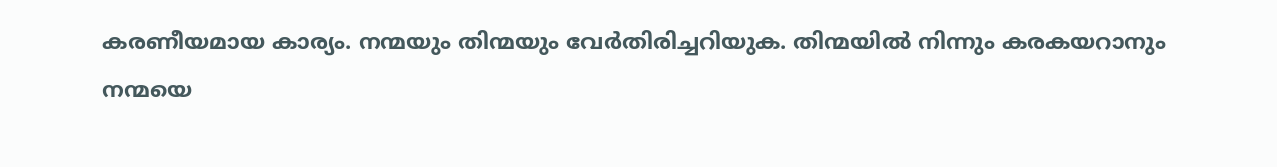കരണീയമായ കാര്യം. നന്മയും തിന്മയും വേര്‍തിരിച്ചറിയുക. തിന്മയില്‍ നിന്നും കരകയറാനും നന്മയെ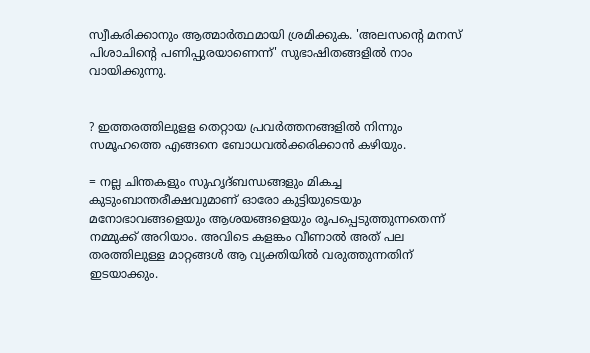സ്വീകരിക്കാനും ആത്മാര്‍ത്ഥമായി ശ്രമിക്കുക. 'അലസന്റെ മനസ് പിശാചിന്റെ പണിപ്പുരയാണെന്ന്' സുഭാഷിതങ്ങളില്‍ നാം വായിക്കുന്നു.


? ഇത്തരത്തിലുളള തെറ്റായ പ്രവര്‍ത്തനങ്ങളില്‍ നിന്നും സമൂഹത്തെ എങ്ങനെ ബോധവല്‍ക്കരിക്കാന്‍ കഴിയും.

= നല്ല ചിന്തകളും സുഹൃദ്ബന്ധങ്ങളും മികച്ച കുടുംബാന്തരീക്ഷവുമാണ് ഓരോ കുട്ടിയുടെയും മനോഭാവങ്ങളെയും ആശയങ്ങളെയും രൂപപ്പെടുത്തുന്നതെന്ന് നമ്മുക്ക് അറിയാം. അവിടെ കളങ്കം വീണാല്‍ അത് പല തരത്തിലുള്ള മാറ്റങ്ങള്‍ ആ വ്യക്തിയില്‍ വരുത്തുന്നതിന് ഇടയാക്കും.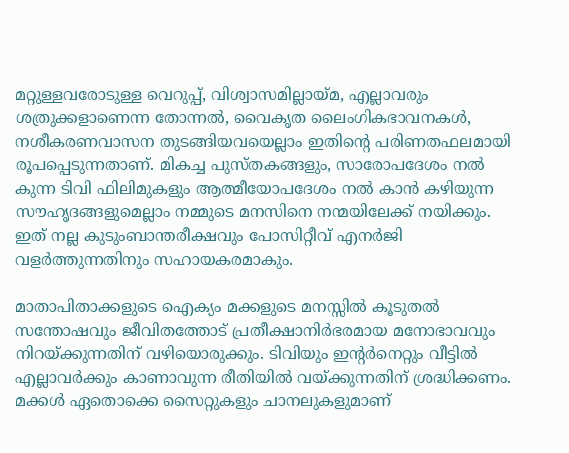മറ്റുള്ളവരോടുള്ള വെറുപ്പ്, വിശ്വാസമില്ലായ്മ, എല്ലാവരും ശത്രുക്കളാണെന്ന തോന്നല്‍, വൈകൃത ലൈംഗികഭാവനകള്‍, നശീകരണവാസന തുടങ്ങിയവയെല്ലാം ഇതിന്റെ പരിണതഫലമായി രൂപപ്പെടുന്നതാണ്. മികച്ച പുസ്തകങ്ങളും, സാരോപദേശം നല്‍ കുന്ന ടിവി ഫിലിമുകളും ആത്മീയോപദേശം നല്‍ കാന്‍ കഴിയുന്ന സൗഹൃദങ്ങളുമെല്ലാം നമ്മുടെ മനസിനെ നന്മയിലേക്ക് നയിക്കും. ഇത് നല്ല കുടുംബാന്തരീക്ഷവും പോസിറ്റീവ് എനര്‍ജി വളര്‍ത്തുന്നതിനും സഹായകരമാകും.

മാതാപിതാക്കളുടെ ഐക്യം മക്കളുടെ മനസ്സില്‍ കൂടുതല്‍ സന്തോഷവും ജീവിതത്തോട് പ്രതീക്ഷാനിര്‍ഭരമായ മനോഭാവവും നിറയ്ക്കുന്നതിന് വഴിയൊരുക്കും. ടിവിയും ഇന്റര്‍നെറ്റും വീട്ടില്‍ എല്ലാവര്‍ക്കും കാണാവുന്ന രീതിയില്‍ വയ്ക്കുന്നതിന് ശ്രദ്ധിക്കണം. മക്കള്‍ ഏതൊക്കെ സൈറ്റുകളും ചാനലുകളുമാണ്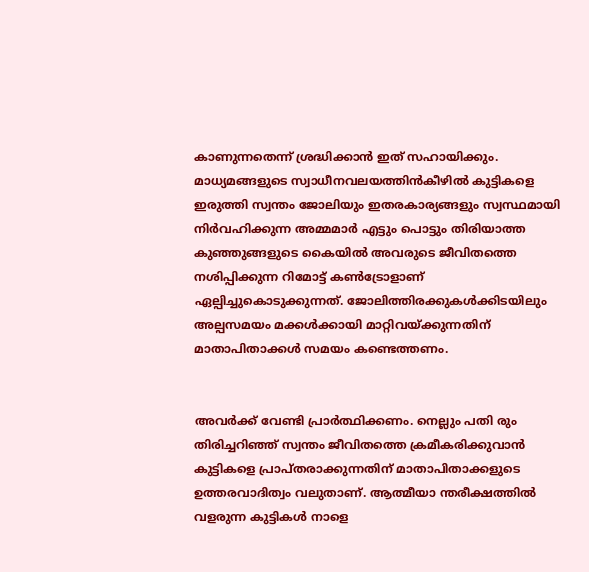കാണുന്നതെന്ന് ശ്രദ്ധിക്കാന്‍ ഇത് സഹായിക്കും. മാധ്യമങ്ങളുടെ സ്വാധീനവലയത്തിന്‍കീഴില്‍ കുട്ടികളെ ഇരുത്തി സ്വന്തം ജോലിയും ഇതരകാര്യങ്ങളും സ്വസ്ഥമായി നിര്‍വഹിക്കുന്ന അമ്മമാര്‍ എട്ടും പൊട്ടും തിരിയാത്ത കുഞ്ഞുങ്ങളുടെ കൈയില്‍ അവരുടെ ജീവിതത്തെ നശിപ്പിക്കുന്ന റിമോട്ട് കണ്‍ട്രോളാണ് ഏല്പിച്ചുകൊടുക്കുന്നത്. ജോലിത്തിരക്കുകള്‍ക്കിടയിലും അല്പസമയം മക്കള്‍ക്കായി മാറ്റിവയ്ക്കുന്നതിന് മാതാപിതാക്കള്‍ സമയം കണ്ടെത്തണം.


അവര്‍ക്ക് വേണ്ടി പ്രാര്‍ത്ഥിക്കണം. നെല്ലും പതി രും തിരിച്ചറിഞ്ഞ് സ്വന്തം ജീവിതത്തെ ക്രമീകരിക്കുവാന്‍ കുട്ടികളെ പ്രാപ്തരാക്കുന്നതിന് മാതാപിതാക്കളുടെ ഉത്തരവാദിത്വം വലുതാണ്. ആത്മീയാ ന്തരീക്ഷത്തില്‍ വളരുന്ന കുട്ടികള്‍ നാളെ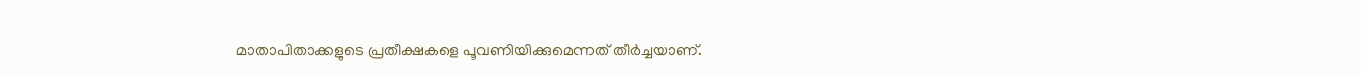മാതാപിതാക്കളുടെ പ്രതീക്ഷകളെ പൂവണിയിക്കുമെന്നത് തീര്‍ച്ചയാണ്.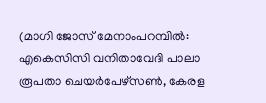(മാഗി ജോസ് മേനാംപറമ്പില്‍: എകെസിസി വനിതാവേദി പാലാ രൂപതാ ചെയര്‍പേഴ്‌സണ്‍, കേരള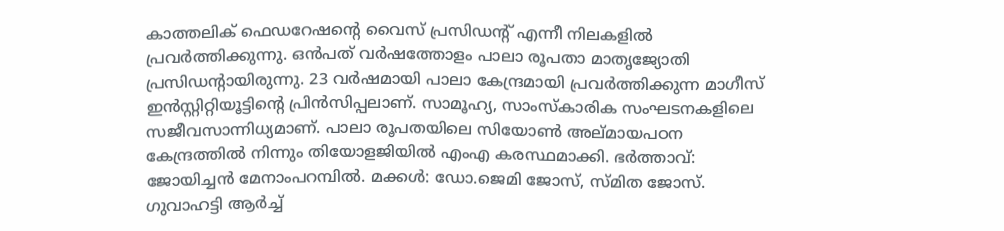കാത്തലിക് ഫെഡറേഷന്റെ വൈസ് പ്രസിഡന്റ് എന്നീ നിലകളില്‍ പ്രവര്‍ത്തിക്കുന്നു. ഒന്‍പത് വര്‍ഷത്തോളം പാലാ രൂപതാ മാതൃജ്യോതി പ്രസിഡന്റായിരുന്നു. 23 വര്‍ഷമായി പാലാ കേന്ദ്രമായി പ്രവര്‍ത്തിക്കുന്ന മാഗീസ് ഇന്‍സ്റ്റിറ്റിയൂട്ടിന്റെ പ്രിന്‍സിപ്പലാണ്. സാമൂഹ്യ, സാംസ്‌കാരിക സംഘടനകളിലെ സജീവസാന്നിധ്യമാണ്. പാലാ രൂപതയിലെ സിയോണ്‍ അല്മായപഠന കേന്ദ്രത്തില്‍ നിന്നും തിയോളജിയില്‍ എംഎ കരസ്ഥമാക്കി. ഭര്‍ത്താവ്: ജോയിച്ചന്‍ മേനാംപറമ്പില്‍. മക്കള്‍: ഡോ.ജെമി ജോസ്, സ്മിത ജോസ്. ഗുവാഹട്ടി ആര്‍ച്ച്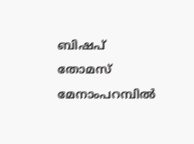ബിഷപ് തോമസ് മേനാംപറമ്പില്‍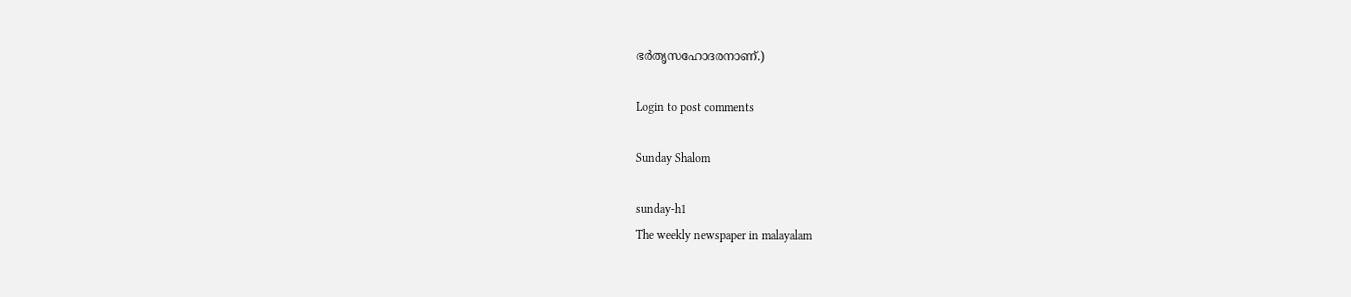ഭര്‍തൃസഹോദരനാണ്.)

Login to post comments

Sunday Shalom

sunday-h1
The weekly newspaper in malayalam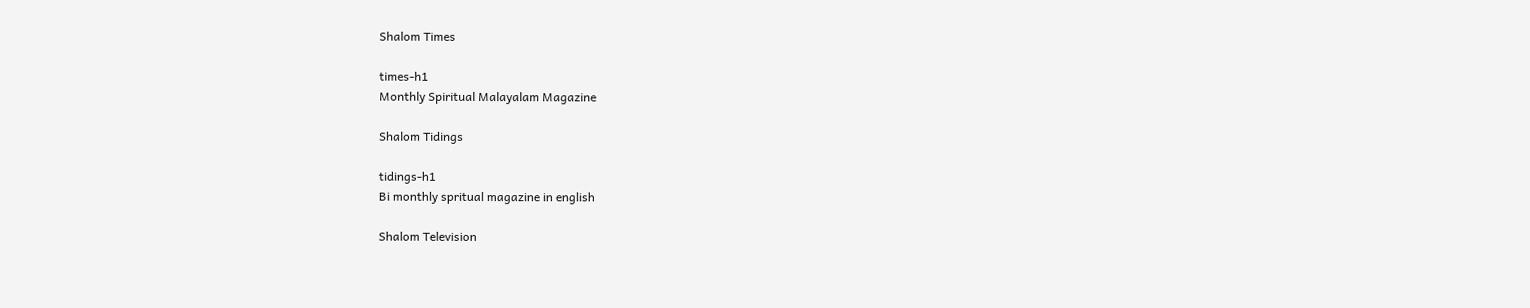Shalom Times

times-h1
Monthly Spiritual Malayalam Magazine

Shalom Tidings

tidings-h1
Bi monthly spritual magazine in english

Shalom Television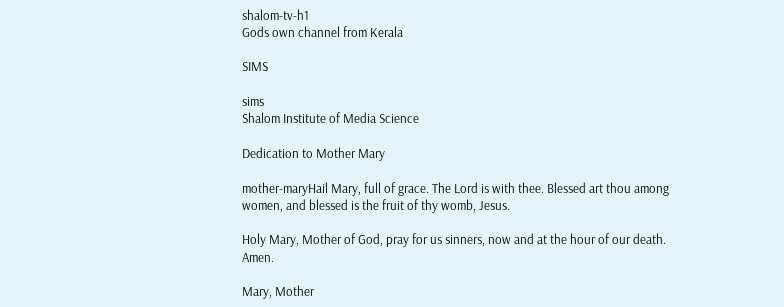shalom-tv-h1
Gods own channel from Kerala

SIMS

sims
Shalom Institute of Media Science

Dedication to Mother Mary

mother-maryHail Mary, full of grace. The Lord is with thee. Blessed art thou among women, and blessed is the fruit of thy womb, Jesus.

Holy Mary, Mother of God, pray for us sinners, now and at the hour of our death. Amen.

Mary, Mother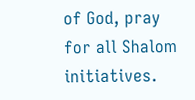of God, pray for all Shalom initiatives.